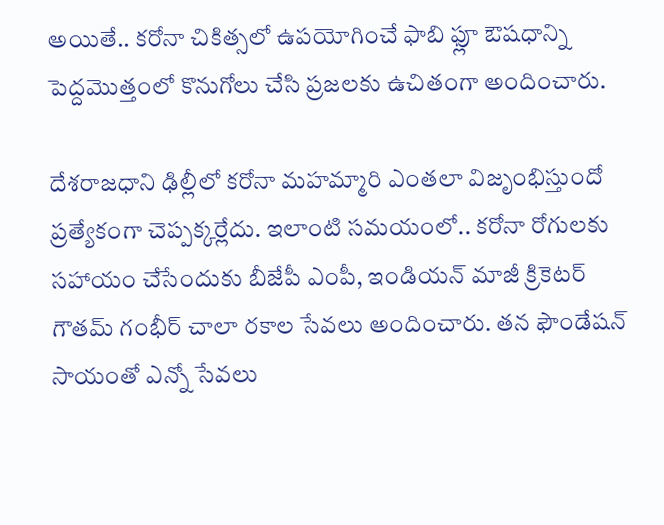అయితే.. కరోనా చికిత్సలో ఉపయోగించే ఫాబి ఫ్లూ ఔషధాన్ని పెద్దమొత్తంలో కొనుగోలు చేసి ప్రజలకు ఉచితంగా అందించారు.

దేశరాజధాని ఢిల్లీలో కరోనా మహమ్మారి ఎంతలా విజృంభిస్తుందో ప్రత్యేకంగా చెప్పక్కర్లేదు. ఇలాంటి సమయంలో.. కరోనా రోగులకు సహాయం చేసేందుకు బీజేపీ ఎంపీ, ఇండియన్ మాజీ క్రికెటర్ గౌతమ్ గంభీర్ చాలా రకాల సేవలు అందించారు. తన ఫౌండేషన్ సాయంతో ఎన్నో సేవలు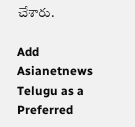చేశారు.

Add Asianetnews Telugu as a Preferred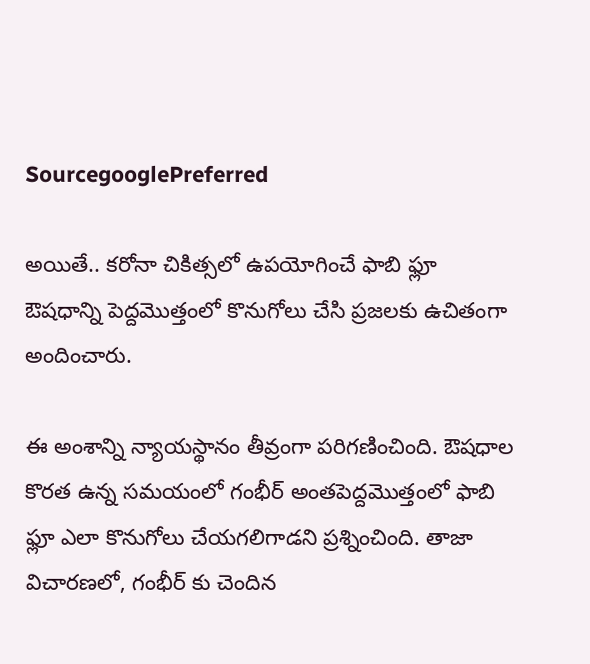SourcegooglePreferred

అయితే.. కరోనా చికిత్సలో ఉపయోగించే ఫాబి ఫ్లూ ఔషధాన్ని పెద్దమొత్తంలో కొనుగోలు చేసి ప్రజలకు ఉచితంగా అందించారు.

ఈ అంశాన్ని న్యాయస్థానం తీవ్రంగా పరిగణించింది. ఔషధాల కొరత ఉన్న సమయంలో గంభీర్ అంతపెద్దమొత్తంలో ఫాబి ఫ్లూ ఎలా కొనుగోలు చేయగలిగాడని ప్రశ్నించింది. తాజా విచారణలో, గంభీర్ కు చెందిన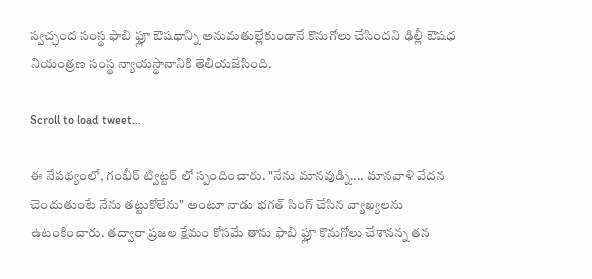స్వచ్ఛంద సంస్థ ఫాబి ఫ్లూ ఔషధాన్ని అనుమతుల్లేకుండానే కొనుగోలు చేసిందని ఢిల్లీ ఔషధ నియంత్రణ సంస్థ న్యాయస్థానానికి తెలియజేసింది.

Scroll to load tweet…

ఈ నేపథ్యంలో, గంభీర్ ట్విట్టర్ లో స్పందించారు. "నేను మానవుడ్ని.... మానవాళి వేదన చెందుతుంటే నేను తట్టుకోలేను" అంటూ నాడు భగత్ సింగ్ చేసిన వ్యాఖ్యలను ఉటంకించారు. తద్వారా ప్రజల క్షేమం కోసమే తాను ఫాబి ఫ్లూ కొనుగోలు చేశానన్న తన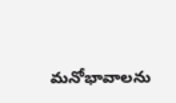మనోభావాలను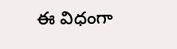ఈ విధంగా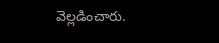వెల్లడించారు.